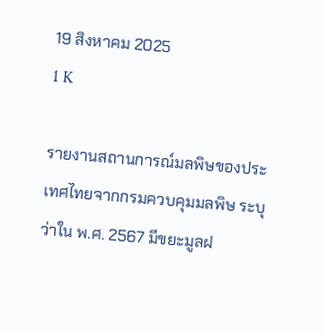19 สิงหาคม 2025
1 K

รายงานสถานการณ์มลพิษของประเทศไทยจากกรมควบคุมมลพิษ ระบุว่าใน พ.ศ. 2567 มีขยะมูลฝ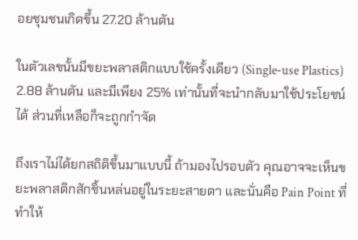อยชุมชนเกิดขึ้น 27.20 ล้านตัน

ในตัวเลขนั้นมีขยะพลาสติกแบบใช้ครั้งเดียว (Single-use Plastics) 2.88 ล้านตัน และมีเพียง 25% เท่านั้นที่จะนำกลับมาใช้ประโยชน์ได้ ส่วนที่เหลือก็จะถูกกำจัด

ถึงเราไม่ได้ยกสถิติขึ้นมาแบบนี้ ถ้ามองไปรอบตัว คุณอาจจะเห็นขยะพลาสติกสักชิ้นหล่นอยู่ในระยะสายตา และนั่นคือ Pain Point ที่ทำให้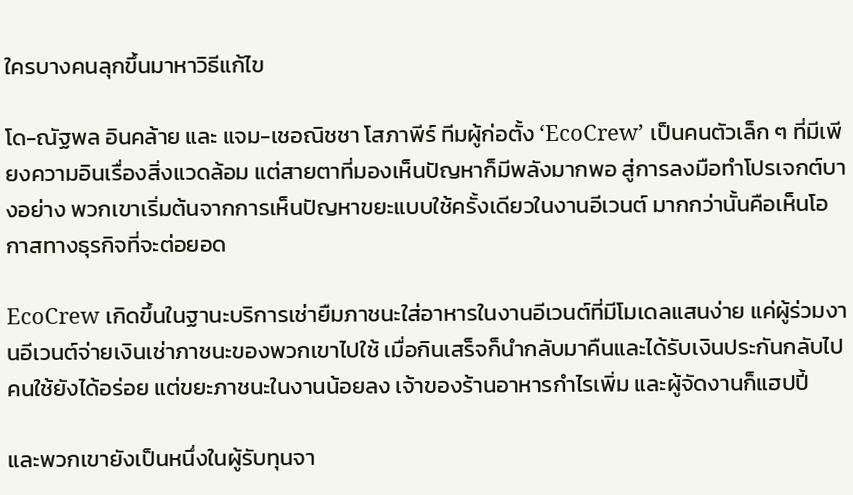ใครบางคนลุกขึ้นมาหาวิธีแก้ไข

โด-ณัฐพล อินคล้าย และ แจม-เชอณิชชา โสภาพีร์ ทีมผู้ก่อตั้ง ‘EcoCrew’ เป็นคนตัวเล็ก ๆ ที่มีเพียงความอินเรื่องสิ่งแวดล้อม แต่สายตาที่มองเห็นปัญหาก็มีพลังมากพอ สู่การลงมือทำโปรเจกต์บางอย่าง พวกเขาเริ่มต้นจากการเห็นปัญหาขยะแบบใช้ครั้งเดียวในงานอีเวนต์ มากกว่านั้นคือเห็นโอกาสทางธุรกิจที่จะต่อยอด

EcoCrew เกิดขึ้นในฐานะบริการเช่ายืมภาชนะใส่อาหารในงานอีเวนต์ที่มีโมเดลแสนง่าย แค่ผู้ร่วมงานอีเวนต์จ่ายเงินเช่าภาชนะของพวกเขาไปใช้ เมื่อกินเสร็จก็นำกลับมาคืนและได้รับเงินประกันกลับไป คนใช้ยังได้อร่อย แต่ขยะภาชนะในงานน้อยลง เจ้าของร้านอาหารกำไรเพิ่ม และผู้จัดงานก็แฮปปี้

และพวกเขายังเป็นหนึ่งในผู้รับทุนจา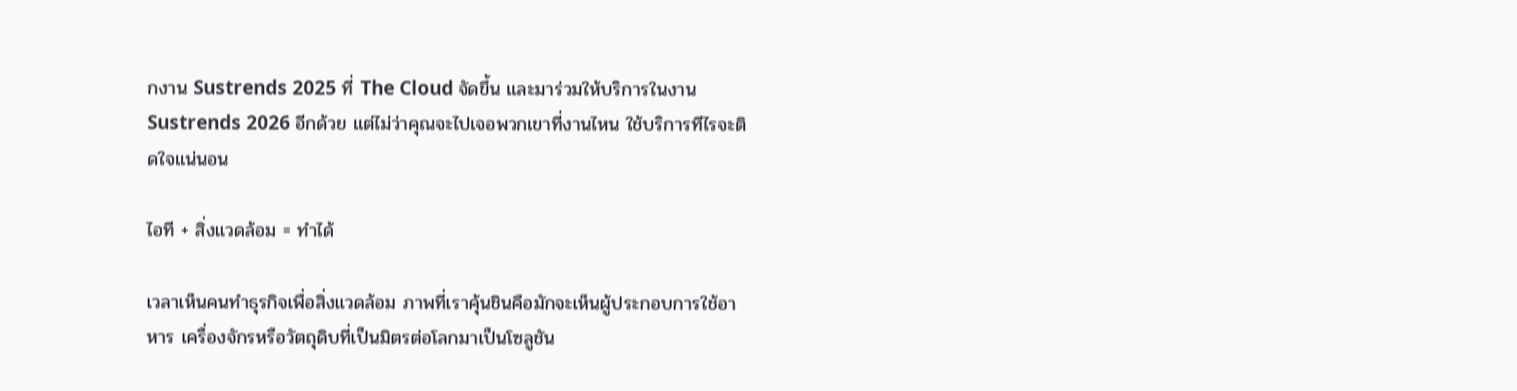กงาน Sustrends 2025 ที่ The Cloud จัดขึ้น และมาร่วมให้บริการในงาน Sustrends 2026 อีกด้วย แต่ไม่ว่าคุณจะไปเจอพวกเขาที่งานไหน ใช้บริการทีไรจะติดใจแน่นอน

ไอที + สิ่งแวดล้อม = ทำได้

เวลาเห็นคนทำธุรกิจเพื่อสิ่งแวดล้อม ภาพที่เราคุ้นชินคือมักจะเห็นผู้ประกอบการใช้อาหาร เครื่องจักรหรือวัตถุดิบที่เป็นมิตรต่อโลกมาเป็นโซลูชัน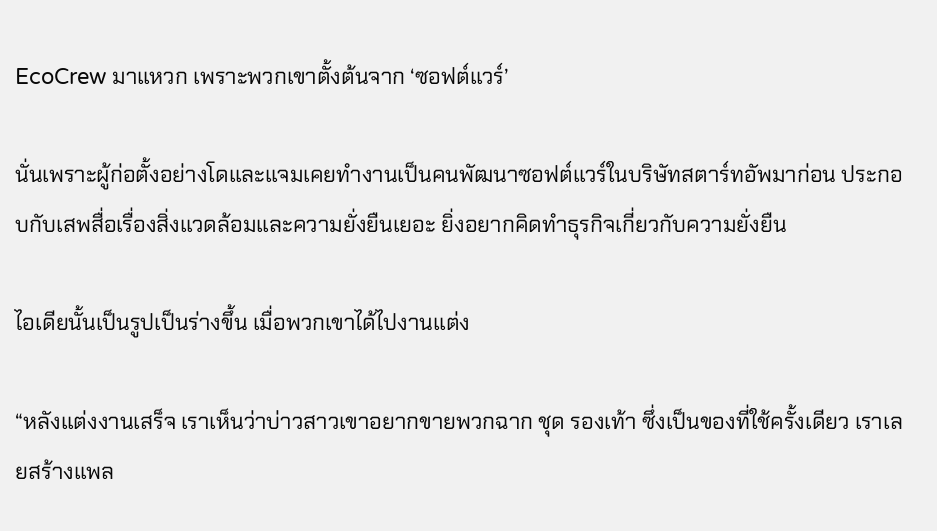EcoCrew มาแหวก เพราะพวกเขาตั้งต้นจาก ‘ซอฟต์แวร์’

นั่นเพราะผู้ก่อตั้งอย่างโดและแจมเคยทำงานเป็นคนพัฒนาซอฟต์แวร์ในบริษัทสตาร์ทอัพมาก่อน ประกอบกับเสพสื่อเรื่องสิ่งแวดล้อมและความยั่งยืนเยอะ ยิ่งอยากคิดทำธุรกิจเกี่ยวกับความยั่งยืน

ไอเดียนั้นเป็นรูปเป็นร่างขึ้น เมื่อพวกเขาได้ไปงานแต่ง

“หลังแต่งงานเสร็จ เราเห็นว่าบ่าวสาวเขาอยากขายพวกฉาก ชุด รองเท้า ซึ่งเป็นของที่ใช้ครั้งเดียว เราเลยสร้างแพล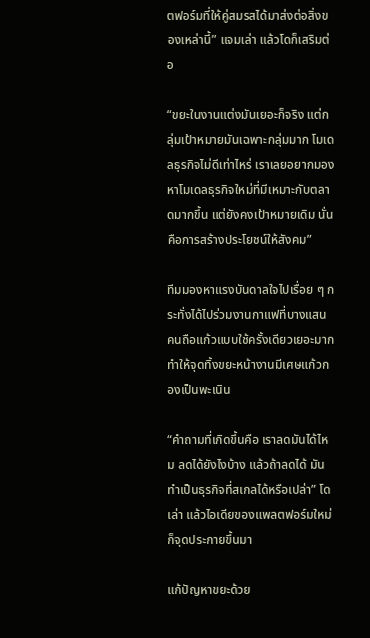ตฟอร์มที่ให้คู่สมรสได้มาส่งต่อสิ่งของเหล่านี้” แจมเล่า แล้วโดก็เสริมต่อ

“ขยะในงานแต่งมันเยอะก็จริง แต่กลุ่มเป้าหมายมันเฉพาะกลุ่มมาก โมเดลธุรกิจไม่ดีเท่าไหร่ เราเลยอยากมองหาโมเดลธุรกิจใหม่ที่มีเหมาะกับตลาดมากขึ้น แต่ยังคงเป้าหมายเดิม นั่นคือการสร้างประโยชน์ให้สังคม”

ทีมมองหาแรงบันดาลใจไปเรื่อย ๆ กระทั่งได้ไปร่วมงานกาแฟที่บางแสน คนถือแก้วแบบใช้ครั้งเดียวเยอะมาก ทำให้จุดทิ้งขยะหน้างานมีเศษแก้วกองเป็นพะเนิน

“คำถามที่เกิดขึ้นคือ เราลดมันได้ไหม ลดได้ยังไงบ้าง แล้วถ้าลดได้ มันทำเป็นธุรกิจที่สเกลได้หรือเปล่า” โดเล่า แล้วไอเดียของแพลตฟอร์มใหม่ก็จุดประกายขึ้นมา

แก้ปัญหาขยะด้วย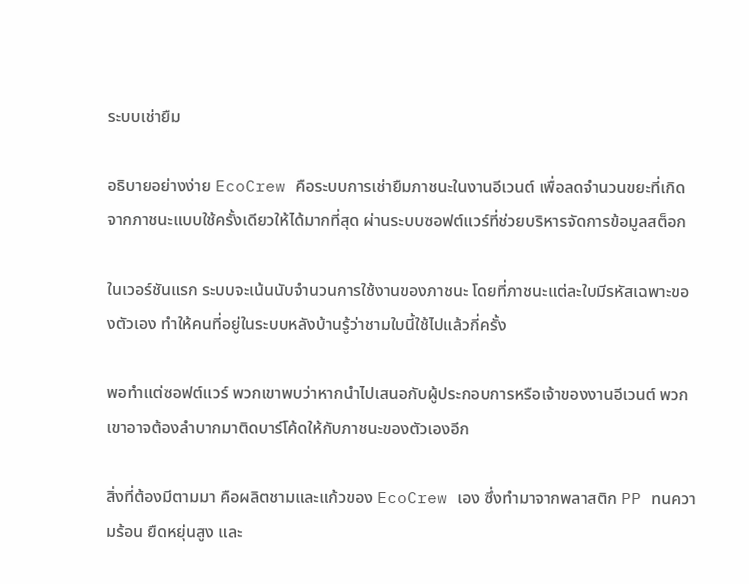ระบบเช่ายืม

อธิบายอย่างง่าย EcoCrew คือระบบการเช่ายืมภาชนะในงานอีเวนต์ เพื่อลดจำนวนขยะที่เกิดจากภาชนะแบบใช้ครั้งเดียวให้ได้มากที่สุด ผ่านระบบซอฟต์แวร์ที่ช่วยบริหารจัดการข้อมูลสต็อก

ในเวอร์ชันแรก ระบบจะเน้นนับจำนวนการใช้งานของภาชนะ โดยที่ภาชนะแต่ละใบมีรหัสเฉพาะของตัวเอง ทำให้คนที่อยู่ในระบบหลังบ้านรู้ว่าชามใบนี้ใช้ไปแล้วกี่ครั้ง

พอทำแต่ซอฟต์แวร์ พวกเขาพบว่าหากนำไปเสนอกับผู้ประกอบการหรือเจ้าของงานอีเวนต์ พวกเขาอาจต้องลำบากมาติดบาร์โค้ดให้กับภาชนะของตัวเองอีก

สิ่งที่ต้องมีตามมา คือผลิตชามและแก้วของ EcoCrew เอง ซึ่งทำมาจากพลาสติก PP ทนความร้อน ยืดหยุ่นสูง และ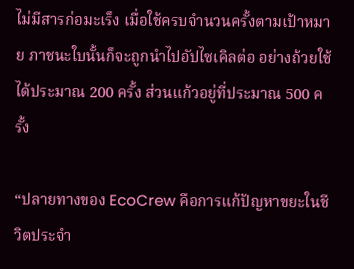ไม่มีสารก่อมะเร็ง เมื่อใช้ครบจำนวนครั้งตามเป้าหมาย ภาชนะใบนั้นก็จะถูกนำไปอัปไซเคิลต่อ อย่างถ้วยใช้ได้ประมาณ 200 ครั้ง ส่วนแก้วอยู่ที่ประมาณ 500 ครั้ง

“ปลายทางของ EcoCrew คือการแก้ปัญหาขยะในชีวิตประจำ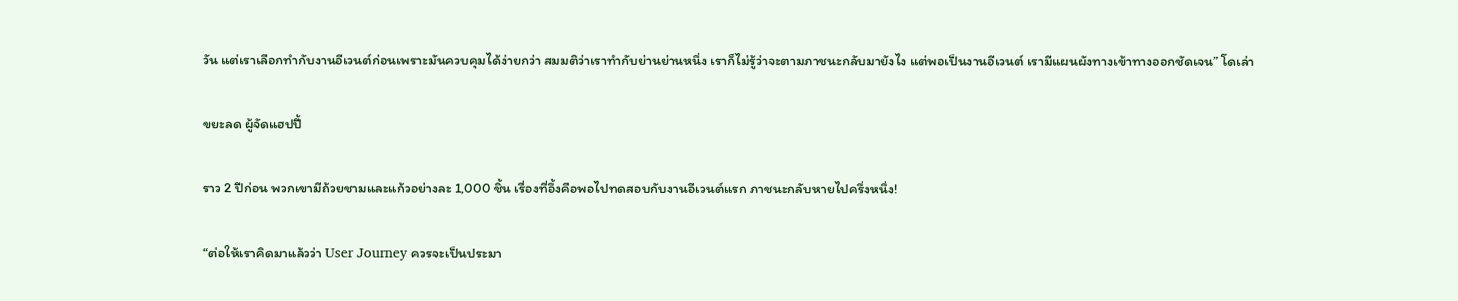วัน แต่เราเลือกทำกับงานอีเวนต์ก่อนเพราะมันควบคุมได้ง่ายกว่า สมมติว่าเราทำกับย่านย่านหนึ่ง เราก็ไม่รู้ว่าจะตามภาชนะกลับมายังไง แต่พอเป็นงานอีเวนต์ เรามีแผนผังทางเข้าทางออกชัดเจน” โดเล่า

ขยะลด ผู้จัดแฮปปี้

ราว 2 ปีก่อน พวกเขามีถ้วยชามและแก้วอย่างละ 1,000 ชิ้น เรื่องที่อึ้งคือพอไปทดสอบกับงานอีเวนต์แรก ภาชนะกลับหายไปครึ่งหนึ่ง!

“ต่อให้เราคิดมาแล้วว่า User Journey ควรจะเป็นประมา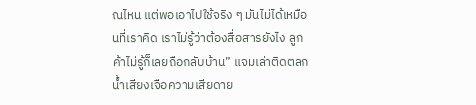ณไหน แต่พอเอาไปใช้จริง ๆ มันไม่ได้เหมือนที่เราคิด เราไม่รู้ว่าต้องสื่อสารยังไง ลูกค้าไม่รู้ก็เลยถือกลับบ้าน” แจมเล่าติดตลก น้ำเสียงเจือความเสียดาย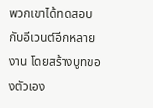พวกเขาได้ทดสอบกับอีเวนต์อีกหลายงาน โดยสร้างบูทของตัวเอง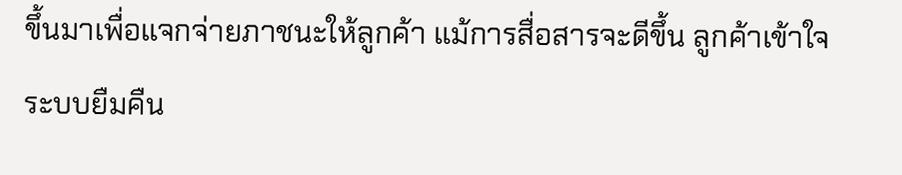ขึ้นมาเพื่อแจกจ่ายภาชนะให้ลูกค้า แม้การสื่อสารจะดีขึ้น ลูกค้าเข้าใจระบบยืมคืน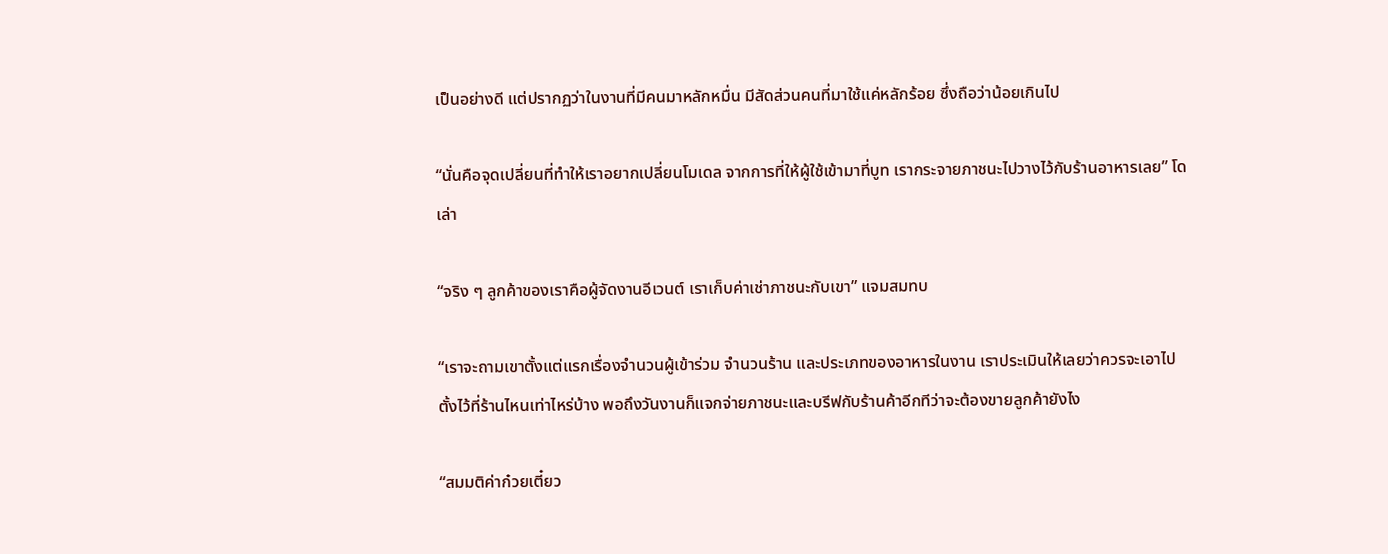เป็นอย่างดี แต่ปรากฏว่าในงานที่มีคนมาหลักหมื่น มีสัดส่วนคนที่มาใช้แค่หลักร้อย ซึ่งถือว่าน้อยเกินไป

“นั่นคือจุดเปลี่ยนที่ทำให้เราอยากเปลี่ยนโมเดล จากการที่ให้ผู้ใช้เข้ามาที่บูท เรากระจายภาชนะไปวางไว้กับร้านอาหารเลย” โดเล่า

“จริง ๆ ลูกค้าของเราคือผู้จัดงานอีเวนต์ เราเก็บค่าเช่าภาชนะกับเขา” แจมสมทบ

“เราจะถามเขาตั้งแต่แรกเรื่องจำนวนผู้เข้าร่วม จำนวนร้าน และประเภทของอาหารในงาน เราประเมินให้เลยว่าควรจะเอาไปตั้งไว้ที่ร้านไหนเท่าไหร่บ้าง พอถึงวันงานก็แจกจ่ายภาชนะและบรีฟกับร้านค้าอีกทีว่าจะต้องขายลูกค้ายังไง

“สมมติค่าก๋วยเตี๋ยว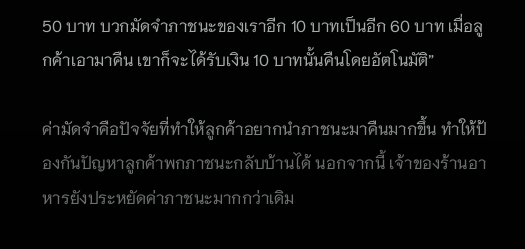50 บาท บวกมัดจำภาชนะของเราอีก 10 บาทเป็นอีก 60 บาท เมื่อลูกค้าเอามาคืน เขาก็จะได้รับเงิน 10 บาทนั้นคืนโดยอัตโนมัติ”

ค่ามัดจำคือปัจจัยที่ทำให้ลูกค้าอยากนำภาชนะมาคืนมากขึ้น ทำให้ป้องกันปัญหาลูกค้าพกภาชนะกลับบ้านได้ นอกจากนี้ เจ้าของร้านอาหารยังประหยัดค่าภาชนะมากกว่าเดิม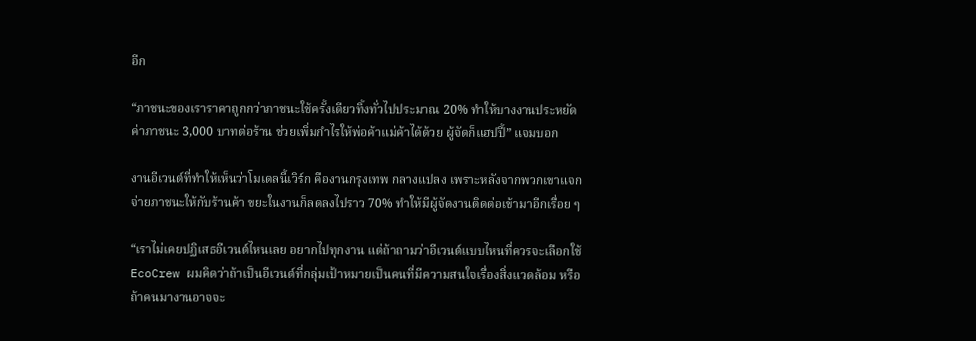อีก

“ภาชนะของเราราคาถูกกว่าภาชนะใช้ครั้งเดียวทิ้งทั่วไปประมาณ 20% ทำให้บางงานประหยัดค่าภาชนะ 3,000 บาทต่อร้าน ช่วยเพิ่มกำไรให้พ่อค้าแม่ค้าได้ด้วย ผู้จัดก็แฮปปี้” แจมบอก

งานอีเวนต์ที่ทำให้เห็นว่าโมเดลนี้เวิร์ก คืองานกรุงเทพ กลางแปลง เพราะหลังจากพวกเขาแจกจ่ายภาชนะให้กับร้านค้า ขยะในงานก็ลดลงไปราว 70% ทำให้มีผู้จัดงานติดต่อเข้ามาอีกเรื่อย ๆ

“เราไม่เคยปฏิเสธอีเวนต์ไหนเลย อยากไปทุกงาน แต่ถ้าถามว่าอีเวนต์แบบไหนที่ควรจะเลือกใช้ EcoCrew ผมคิดว่าถ้าเป็นอีเวนต์ที่กลุ่มเป้าหมายเป็นคนที่มีความสนใจเรื่องสิ่งแวดล้อม หรือถ้าคนมางานอาจจะ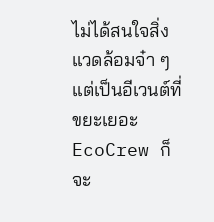ไม่ได้สนใจสิ่งแวดล้อมจ๋า ๆ แต่เป็นอีเวนต์ที่ขยะเยอะ EcoCrew ก็จะ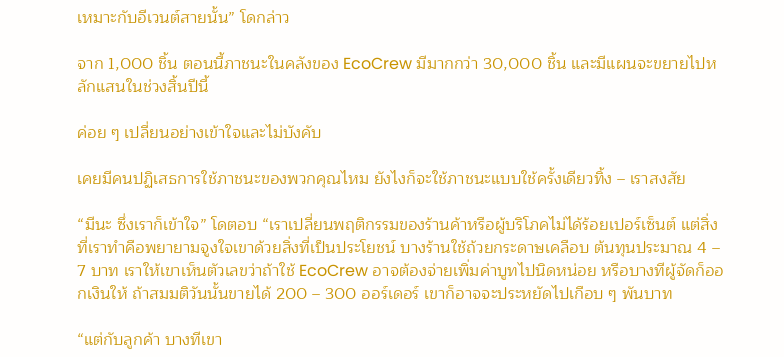เหมาะกับอีเวนต์สายนั้น” โดกล่าว

จาก 1,000 ชิ้น ตอนนี้ภาชนะในคลังของ EcoCrew มีมากกว่า 30,000 ชิ้น และมีแผนจะขยายไปหลักแสนในช่วงสิ้นปีนี้

ค่อย ๆ เปลี่ยนอย่างเข้าใจและไม่บังคับ

เคยมีคนปฏิเสธการใช้ภาชนะของพวกคุณไหม ยังไงก็จะใช้ภาชนะแบบใช้ครั้งเดียวทิ้ง – เราสงสัย

“มีนะ ซึ่งเราก็เข้าใจ” โดตอบ “เราเปลี่ยนพฤติกรรมของร้านค้าหรือผู้บริโภคไม่ได้ร้อยเปอร์เซ็นต์ แต่สิ่งที่เราทำคือพยายามจูงใจเขาด้วยสิ่งที่เป็นประโยชน์ บางร้านใช้ถ้วยกระดาษเคลือบ ต้นทุนประมาณ 4 – 7 บาท เราให้เขาเห็นตัวเลขว่าถ้าใช้ EcoCrew อาจต้องจ่ายเพิ่มค่าบูทไปนิดหน่อย หรือบางทีผู้จัดก็ออกเงินให้ ถ้าสมมติวันนั้นขายได้ 200 – 300 ออร์เดอร์ เขาก็อาจจะประหยัดไปเกือบ ๆ พันบาท

“แต่กับลูกค้า บางทีเขา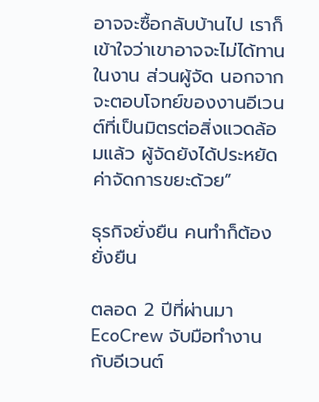อาจจะซื้อกลับบ้านไป เราก็เข้าใจว่าเขาอาจจะไม่ได้ทานในงาน ส่วนผู้จัด นอกจากจะตอบโจทย์ของงานอีเวนต์ที่เป็นมิตรต่อสิ่งแวดล้อมแล้ว ผู้จัดยังได้ประหยัดค่าจัดการขยะด้วย”

ธุรกิจยั่งยืน คนทำก็ต้องยั่งยืน

ตลอด 2 ปีที่ผ่านมา EcoCrew จับมือทำงานกับอีเวนต์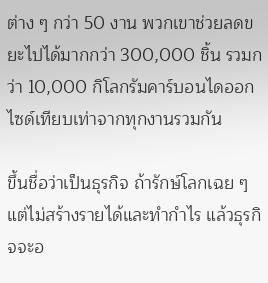ต่าง ๆ กว่า 50 งาน พวกเขาช่วยลดขยะไปได้มากกว่า 300,000 ชิ้น รวมกว่า 10,000 กิโลกรัมคาร์บอนไดออกไซด์เทียบเท่าจากทุกงานรวมกัน

ขึ้นชื่อว่าเป็นธุรกิจ ถ้ารักษ์โลกเฉย ๆ แต่ไม่สร้างรายได้และทำกำไร แล้วธุรกิจจะอ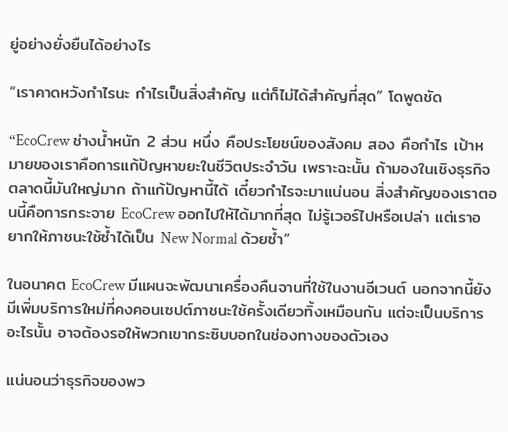ยู่อย่างยั่งยืนได้อย่างไร

“เราคาดหวังกำไรนะ กำไรเป็นสิ่งสำคัญ แต่ก็ไม่ได้สำคัญที่สุด” โดพูดชัด

“EcoCrew ช่างน้ำหนัก 2 ส่วน หนึ่ง คือประโยชน์ของสังคม สอง คือกำไร เป้าหมายของเราคือการแก้ปัญหาขยะในชีวิตประจำวัน เพราะฉะนั้น ถ้ามองในเชิงธุรกิจ ตลาดนี้มันใหญ่มาก ถ้าแก้ปัญหานี้ได้ เดี๋ยวกำไรจะมาแน่นอน สิ่งสำคัญของเราตอนนี้คือการกระจาย EcoCrew ออกไปให้ได้มากที่สุด ไม่รู้เวอร์ไปหรือเปล่า แต่เราอยากให้ภาชนะใช้ซ้ำได้เป็น New Normal ด้วยซ้ำ”

ในอนาคต EcoCrew มีแผนจะพัฒนาเครื่องคืนจานที่ใช้ในงานอีเวนต์ นอกจากนี้ยังมีเพิ่มบริการใหม่ที่คงคอนเซปต์ภาชนะใช้ครั้งเดียวทิ้งเหมือนกัน แต่จะเป็นบริการอะไรนั้น อาจต้องรอให้พวกเขากระซิบบอกในช่องทางของตัวเอง

แน่นอนว่าธุรกิจของพว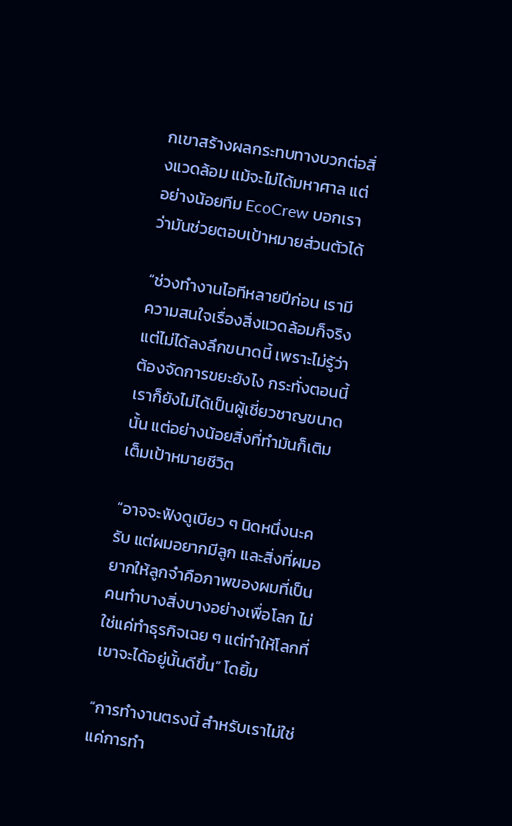กเขาสร้างผลกระทบทางบวกต่อสิ่งแวดล้อม แม้จะไม่ได้มหาศาล แต่อย่างน้อยทีม EcoCrew บอกเราว่ามันช่วยตอบเป้าหมายส่วนตัวได้

“ช่วงทำงานไอทีหลายปีก่อน เรามีความสนใจเรื่องสิ่งแวดล้อมก็จริง แต่ไม่ได้ลงลึกขนาดนี้ เพราะไม่รู้ว่าต้องจัดการขยะยังไง กระทั่งตอนนี้ เราก็ยังไม่ได้เป็นผู้เชี่ยวชาญขนาดนั้น แต่อย่างน้อยสิ่งที่ทำมันก็เติมเต็มเป้าหมายชีวิต

“อาจจะฟังดูเบียว ๆ นิดหนึ่งนะครับ แต่ผมอยากมีลูก และสิ่งที่ผมอยากให้ลูกจำคือภาพของผมที่เป็นคนทำบางสิ่งบางอย่างเพื่อโลก ไม่ใช่แค่ทำธุรกิจเฉย ๆ แต่ทำให้โลกที่เขาจะได้อยู่นั้นดีขึ้น” โดยิ้ม

“การทำงานตรงนี้ สำหรับเราไม่ใช่แค่การทำ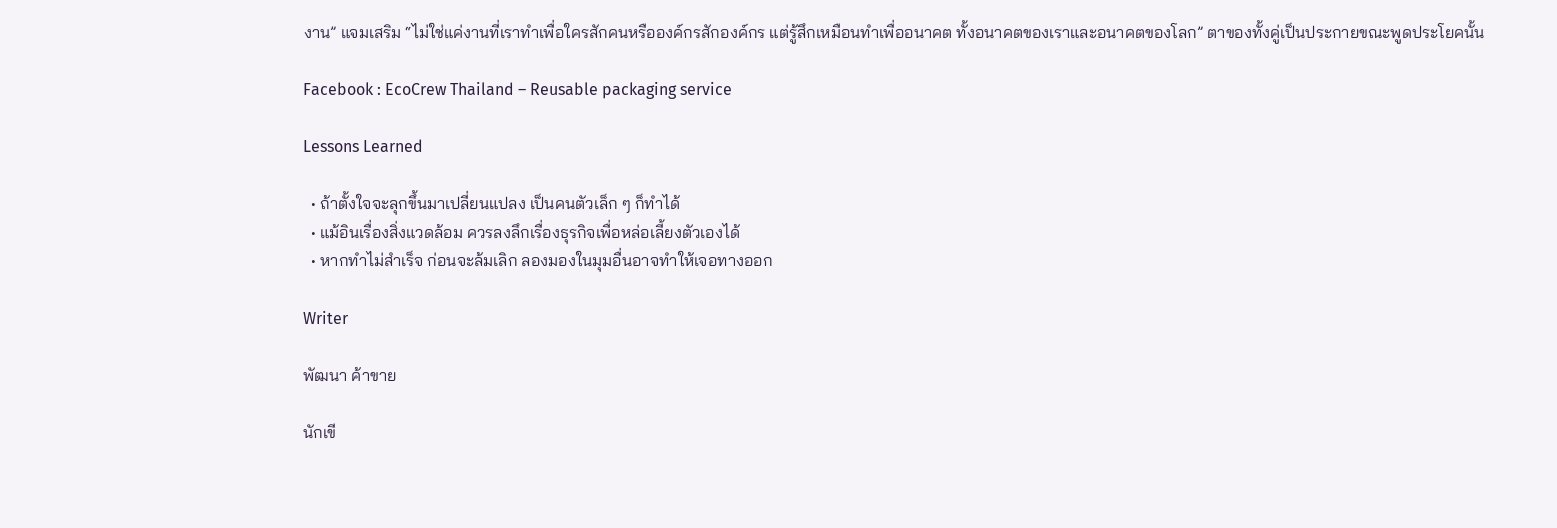งาน” แจมเสริม “ไม่ใช่แค่งานที่เราทำเพื่อใครสักคนหรือองค์กรสักองค์กร แต่รู้สึกเหมือนทำเพื่ออนาคต ทั้งอนาคตของเราและอนาคตของโลก” ตาของทั้งคู่เป็นประกายขณะพูดประโยคนั้น

Facebook : EcoCrew Thailand – Reusable packaging service

Lessons Learned

  • ถ้าตั้งใจจะลุกขึ้นมาเปลี่ยนแปลง เป็นคนตัวเล็ก ๆ ก็ทำได้
  • แม้อินเรื่องสิ่งแวดล้อม ควรลงลึกเรื่องธุรกิจเพื่อหล่อเลี้ยงตัวเองได้
  • หากทำไม่สำเร็จ ก่อนจะล้มเลิก ลองมองในมุมอื่นอาจทำให้เจอทางออก

Writer

พัฒนา ค้าขาย

นักเขี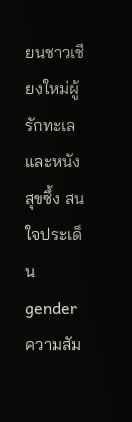ยนชาวเชียงใหม่ผู้รักทะเลและหนังสุขซึ้ง สนใจประเด็น gender ความสัม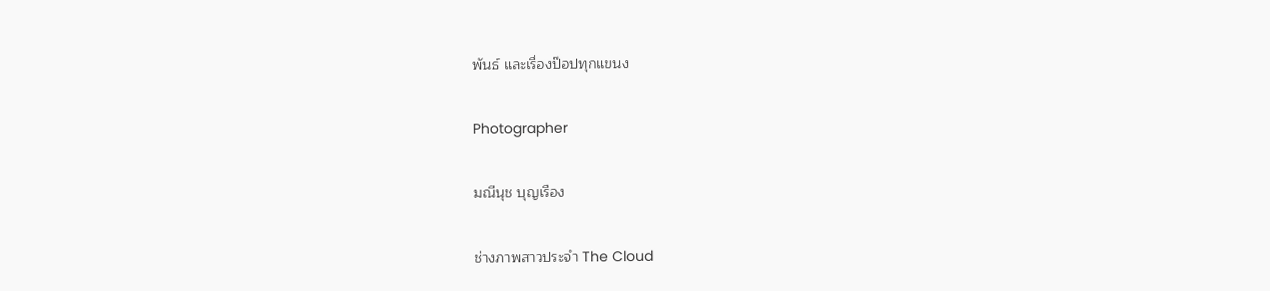พันธ์ และเรื่องป๊อปทุกแขนง

Photographer

มณีนุช บุญเรือง

ช่างภาพสาวประจำ The Cloud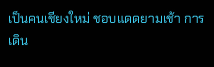เป็นคนเชียงใหม่ ชอบแดดยามเช้า การเดิน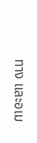ทาง และอเม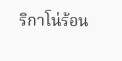ริกาโน่ร้อน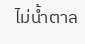ไม่น้ำตาล